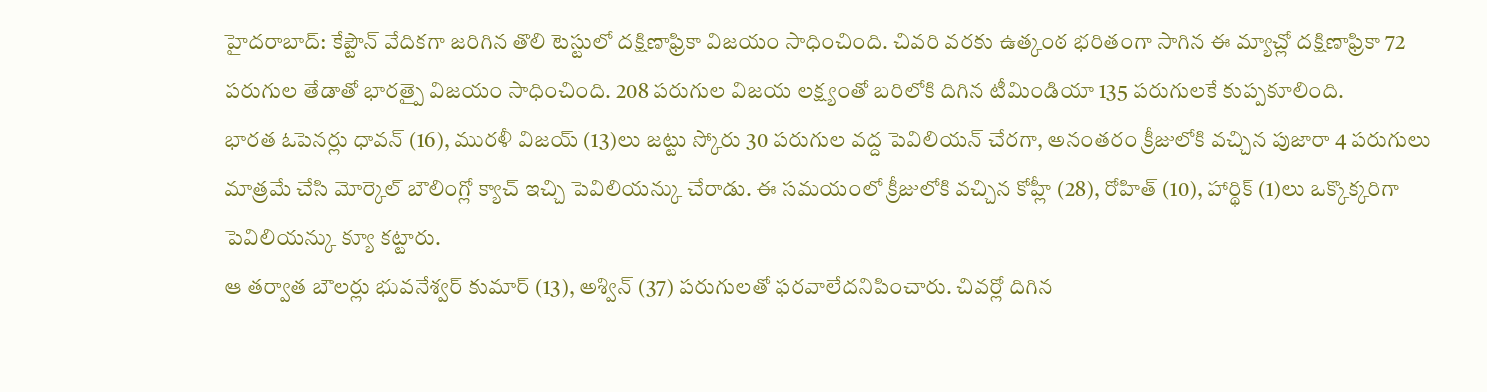హైదరాబాద్: కేప్టౌన్ వేదికగా జరిగిన తొలి టెస్టులో దక్షిణాఫ్రికా విజయం సాధించింది. చివరి వరకు ఉత్కంఠ భరితంగా సాగిన ఈ మ్యాచ్లో దక్షిణాఫ్రికా 72 పరుగుల తేడాతో భారత్పై విజయం సాధించింది. 208 పరుగుల విజయ లక్ష్యంతో బరిలోకి దిగిన టీమిండియా 135 పరుగులకే కుప్పకూలింది.
భారత ఓపెనర్లు ధావన్ (16), మురళీ విజయ్ (13)లు జట్టు స్కోరు 30 పరుగుల వద్ద పెవిలియన్ చేరగా, అనంతరం క్రీజులోకి వచ్చిన పుజారా 4 పరుగులు మాత్రమే చేసి మోర్కెల్ బౌలింగ్లో క్యాచ్ ఇచ్చి పెవిలియన్కు చేరాడు. ఈ సమయంలో క్రీజులోకి వచ్చిన కోహ్లీ (28), రోహిత్ (10), హార్థిక్ (1)లు ఒక్కొక్కరిగా పెవిలియన్కు క్యూ కట్టారు.
ఆ తర్వాత బౌలర్లు భువనేశ్వర్ కుమార్ (13), అశ్విన్ (37) పరుగులతో ఫరవాలేదనిపించారు. చివర్లో దిగిన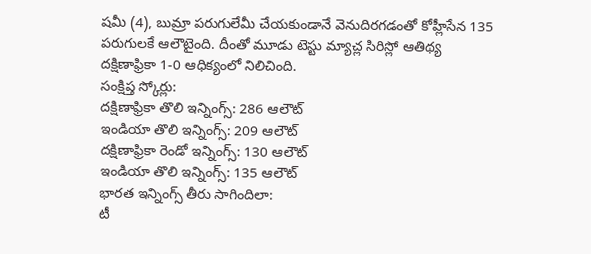షమీ (4), బుమ్రా పరుగులేమీ చేయకుండానే వెనుదిరగడంతో కోహ్లీసేన 135 పరుగులకే ఆలౌటైంది. దీంతో మూడు టెస్టు మ్యాచ్ల సిరిస్లో ఆతిథ్య దక్షిణాఫ్రికా 1-0 ఆధిక్యంలో నిలిచింది.
సంక్షిప్త స్కోర్లు:
దక్షిణాఫ్రికా తొలి ఇన్నింగ్స్: 286 ఆలౌట్
ఇండియా తొలి ఇన్నింగ్స్: 209 ఆలౌట్
దక్షిణాఫ్రికా రెండో ఇన్నింగ్స్: 130 ఆలౌట్
ఇండియా తొలి ఇన్నింగ్స్: 135 ఆలౌట్
భారత ఇన్నింగ్స్ తీరు సాగిందిలా:
టీ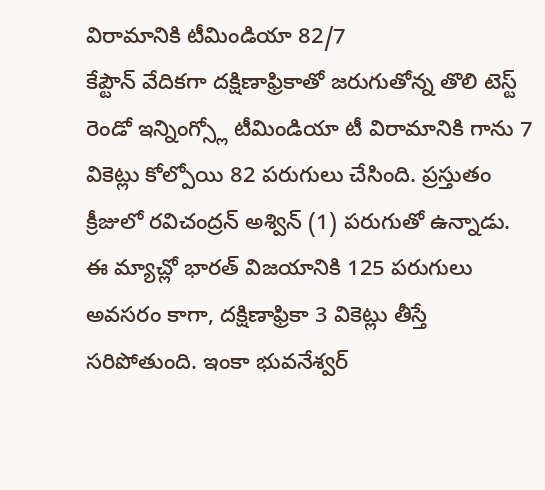విరామానికి టీమిండియా 82/7
కేప్టౌన్ వేదికగా దక్షిణాఫ్రికాతో జరుగుతోన్న తొలి టెస్ట్ రెండో ఇన్నింగ్స్లో టీమిండియా టీ విరామానికి గాను 7 వికెట్లు కోల్పోయి 82 పరుగులు చేసింది. ప్రస్తుతం క్రీజులో రవిచంద్రన్ అశ్విన్ (1) పరుగుతో ఉన్నాడు. ఈ మ్యాచ్లో భారత్ విజయానికి 125 పరుగులు అవసరం కాగా, దక్షిణాఫ్రికా 3 వికెట్లు తీస్తే సరిపోతుంది. ఇంకా భువనేశ్వర్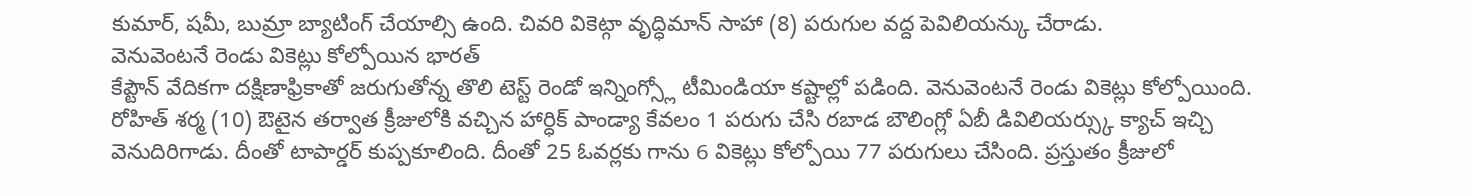కుమార్, షమీ, బుమ్రా బ్యాటింగ్ చేయాల్సి ఉంది. చివరి వికెట్గా వృద్ధిమాన్ సాహా (8) పరుగుల వద్ద పెవిలియన్కు చేరాడు.
వెనువెంటనే రెండు వికెట్లు కోల్పోయిన భారత్
కేప్టౌన్ వేదికగా దక్షిణాఫ్రికాతో జరుగుతోన్న తొలి టెస్ట్ రెండో ఇన్నింగ్స్లో టీమిండియా కష్టాల్లో పడింది. వెనువెంటనే రెండు వికెట్లు కోల్పోయింది. రోహిత్ శర్మ (10) ఔటైన తర్వాత క్రీజులోకి వచ్చిన హార్ధిక్ పాండ్యా కేవలం 1 పరుగు చేసి రబాడ బౌలింగ్లో ఏబీ డివిలియర్స్కు క్యాచ్ ఇచ్చి వెనుదిరిగాడు. దీంతో టాపార్డర్ కుప్పకూలింది. దీంతో 25 ఓవర్లకు గాను 6 వికెట్లు కోల్పోయి 77 పరుగులు చేసింది. ప్రస్తుతం క్రీజులో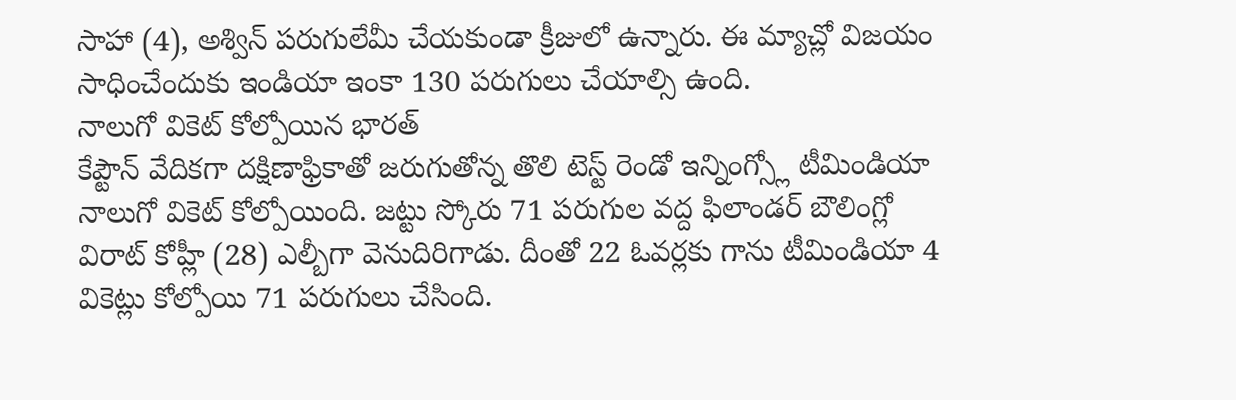సాహా (4), అశ్విన్ పరుగులేమీ చేయకుండా క్రీజులో ఉన్నారు. ఈ మ్యాచ్లో విజయం సాధించేందుకు ఇండియా ఇంకా 130 పరుగులు చేయాల్సి ఉంది.
నాలుగో వికెట్ కోల్పోయిన భారత్
కేప్టౌన్ వేదికగా దక్షిణాఫ్రికాతో జరుగుతోన్న తొలి టెస్ట్ రెండో ఇన్నింగ్స్లో టీమిండియా నాలుగో వికెట్ కోల్పోయింది. జట్టు స్కోరు 71 పరుగుల వద్ద ఫిలాండర్ బౌలింగ్లో విరాట్ కోహ్లీ (28) ఎల్బీగా వెనుదిరిగాడు. దీంతో 22 ఓవర్లకు గాను టీమిండియా 4 వికెట్లు కోల్పోయి 71 పరుగులు చేసింది.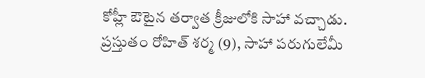కోహ్లీ ఔటైన తర్వాత క్రీజులోకి సాహా వచ్చాడు. ప్రస్తుతం రోహిత్ శర్మ (9), సాహా పరుగులేమీ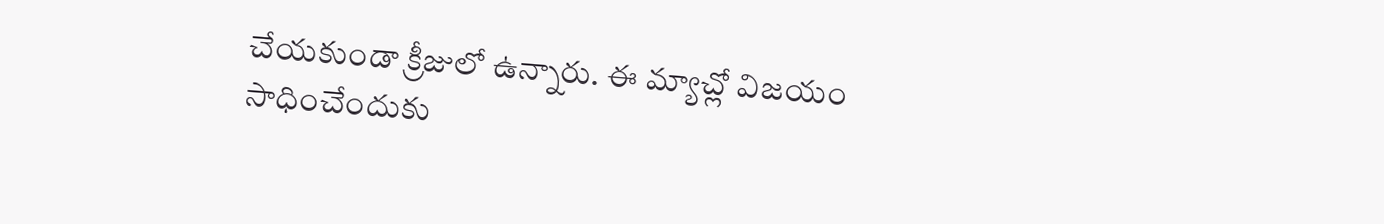చేయకుండా క్రీజులో ఉన్నారు. ఈ మ్యాచ్లో విజయం సాధించేందుకు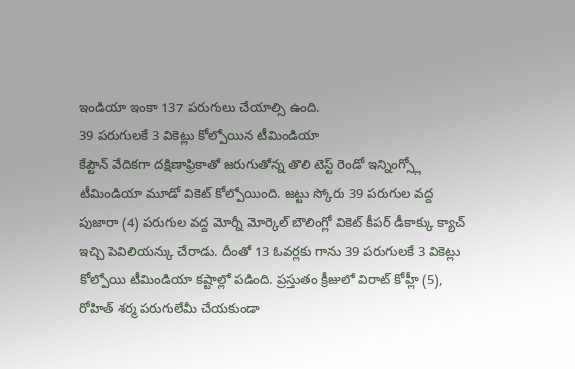ఇండియా ఇంకా 137 పరుగులు చేయాల్సి ఉంది.
39 పరుగులకే 3 వికెట్లు కోల్పోయిన టీమిండియా
కేప్టౌన్ వేదికగా దక్షిణాఫ్రికాతో జరుగుతోన్న తొలి టెస్ట్ రెండో ఇన్నింగ్స్లో టీమిండియా మూడో వికెట్ కోల్పోయింది. జట్టు స్కోరు 39 పరుగుల వద్ద పుజారా (4) పరుగుల వద్ద మోర్నీ మోర్కెల్ బౌలింగ్లో వికెట్ కీపర్ డీకాక్కు క్యాచ్ ఇచ్చి పెవిలియన్కు చేరాడు. దీంతో 13 ఓవర్లకు గాను 39 పరుగులకే 3 వికెట్లు కోల్పోయి టీమిండియా కష్టాల్లో పడింది. ప్రస్తుతం క్రీజులో విరాట్ కోహ్లీ (5), రోహిత్ శర్మ పరుగులేమీ చేయకుండా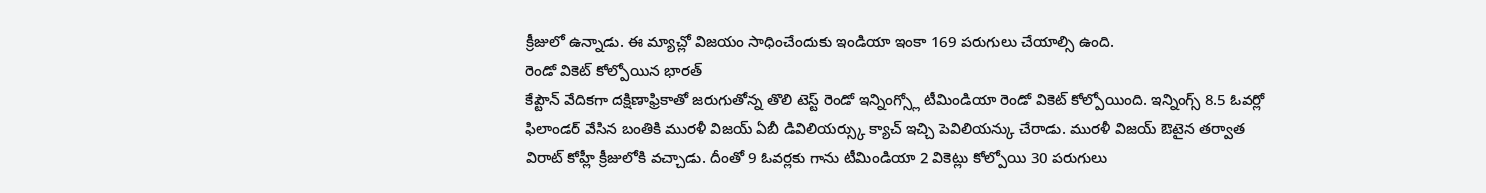క్రీజులో ఉన్నాడు. ఈ మ్యాచ్లో విజయం సాధించేందుకు ఇండియా ఇంకా 169 పరుగులు చేయాల్సి ఉంది.
రెండో వికెట్ కోల్పోయిన భారత్
కేప్టౌన్ వేదికగా దక్షిణాఫ్రికాతో జరుగుతోన్న తొలి టెస్ట్ రెండో ఇన్నింగ్స్లో టీమిండియా రెండో వికెట్ కోల్పోయింది. ఇన్నింగ్స్ 8.5 ఓవర్లో ఫిలాండర్ వేసిన బంతికి మురళీ విజయ్ ఏబీ డివిలియర్స్కు క్యాచ్ ఇచ్చి పెవిలియన్కు చేరాడు. మురళీ విజయ్ ఔటైన తర్వాత విరాట్ కోహ్లీ క్రీజులోకి వచ్చాడు. దీంతో 9 ఓవర్లకు గాను టీమిండియా 2 వికెట్లు కోల్పోయి 30 పరుగులు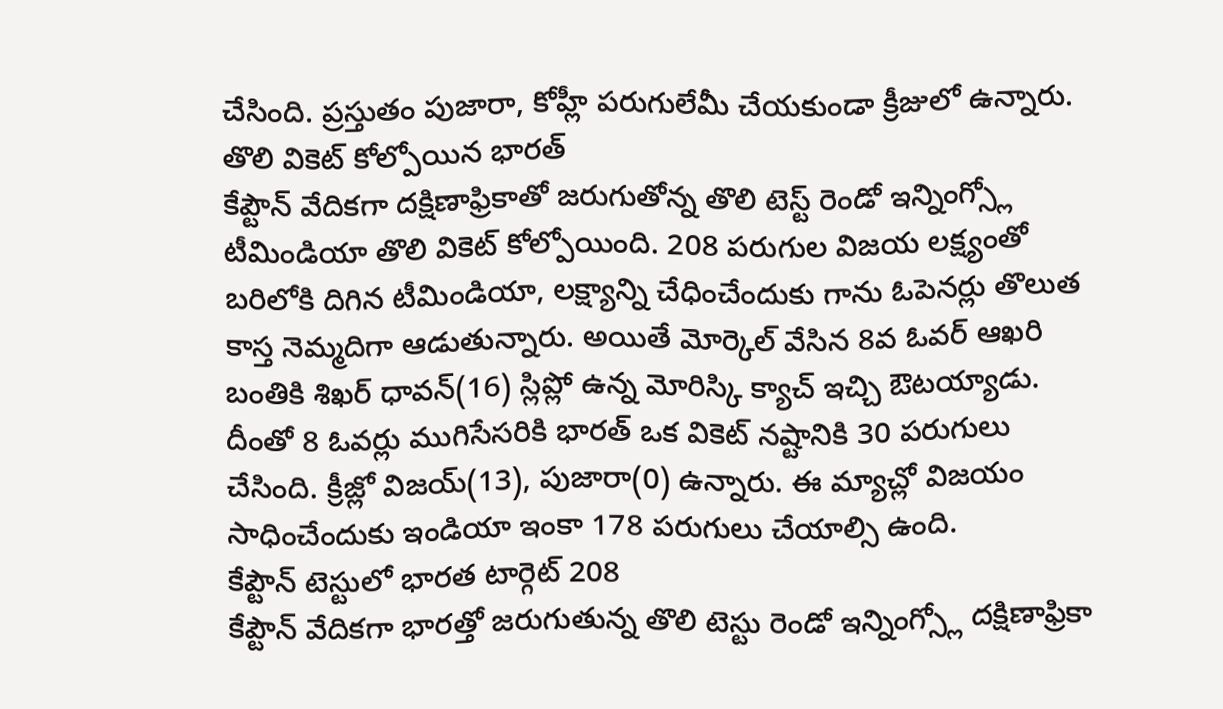చేసింది. ప్రస్తుతం పుజారా, కోహ్లీ పరుగులేమీ చేయకుండా క్రీజులో ఉన్నారు.
తొలి వికెట్ కోల్పోయిన భారత్
కేప్టౌన్ వేదికగా దక్షిణాఫ్రికాతో జరుగుతోన్న తొలి టెస్ట్ రెండో ఇన్నింగ్స్లో టీమిండియా తొలి వికెట్ కోల్పోయింది. 208 పరుగుల విజయ లక్ష్యంతో బరిలోకి దిగిన టీమిండియా, లక్ష్యాన్ని చేధించేందుకు గాను ఓపెనర్లు తొలుత కాస్త నెమ్మదిగా ఆడుతున్నారు. అయితే మోర్కెల్ వేసిన 8వ ఓవర్ ఆఖరి బంతికి శిఖర్ ధావన్(16) స్లిప్లో ఉన్న మోరిస్కి క్యాచ్ ఇచ్చి ఔటయ్యాడు. దీంతో 8 ఓవర్లు ముగిసేసరికి భారత్ ఒక వికెట్ నష్టానికి 30 పరుగులు చేసింది. క్రీజ్లో విజయ్(13), పుజారా(0) ఉన్నారు. ఈ మ్యాచ్లో విజయం సాధించేందుకు ఇండియా ఇంకా 178 పరుగులు చేయాల్సి ఉంది.
కేప్టౌన్ టెస్టులో భారత టార్గెట్ 208
కేప్టౌన్ వేదికగా భారత్తో జరుగుతున్న తొలి టెస్టు రెండో ఇన్నింగ్స్లో దక్షిణాఫ్రికా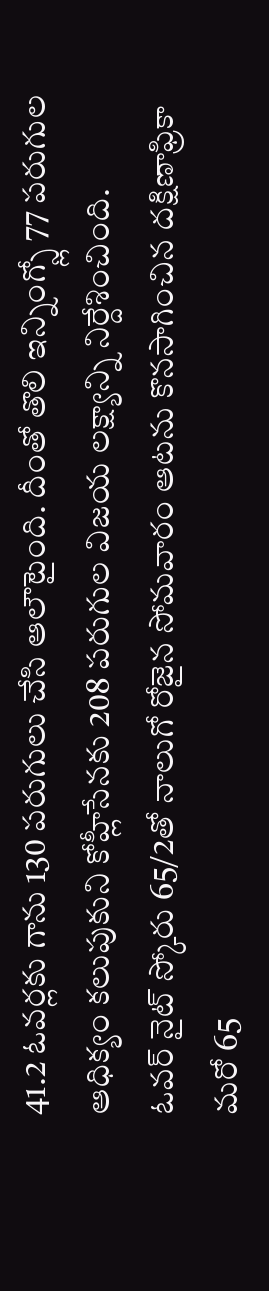41.2 ఓవర్లకు గాను 130 పరుగులు చేసి ఆలౌటైంది. దీంతో తొలి ఇన్నింగ్స్లో 77 పరుగుల ఆధిక్యం కలుపుకుని కోహ్లీసేనకు 208 పరుగుల విజయ లక్ష్యాన్ని నిర్దేశించింది.
ఓవర్ నైట్ స్కోరు 65/2తో నాలుగో రోజైన సోమవారం ఆటను కొనసాగించిన దక్షిణాఫ్రికా మరో 65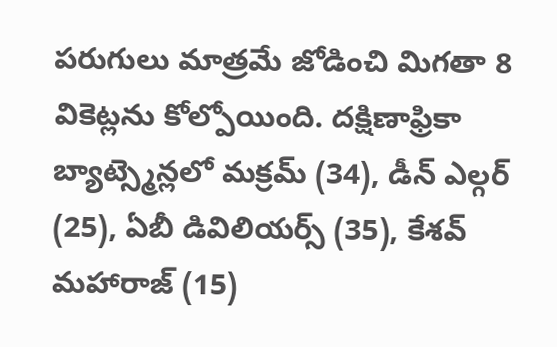పరుగులు మాత్రమే జోడించి మిగతా 8 వికెట్లను కోల్పోయింది. దక్షిణాఫ్రికా బ్యాట్స్మెన్లలో మక్రమ్ (34), డీన్ ఎల్గర్ (25), ఏబీ డివిలియర్స్ (35), కేశవ్ మహారాజ్ (15)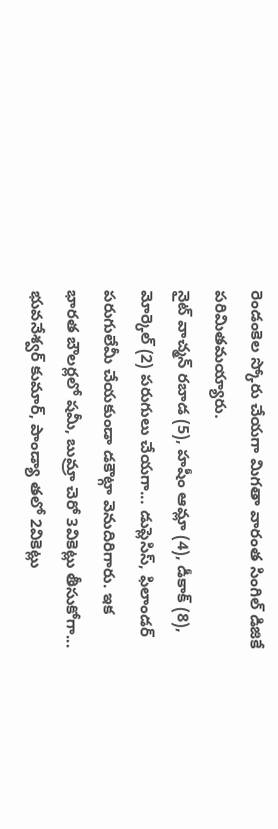రెండంకెల స్కోరు చేయగా మిగతా వారంత సింగిల్ డిజికే పరిమితమయ్యారు.
నైట్ వాచ్మన్ రబాడ (5), హషీం ఆమ్లా (4), డీకాక్ (8), మోర్కెల్ (2) పరుగులు చేయగా... డుప్లెసిస్, ఫిలాండర్ పరుగులేమీ చేయకుండా డకౌట్గా వెనుదిరిగారు. ఇక భారత బౌలర్లలో షమీ, బుమ్రా చెరో 3వికెట్లు తీసుకోగా... భువనేశ్వర్ కుమార్, పాండ్యా తలో 2వికెట్లు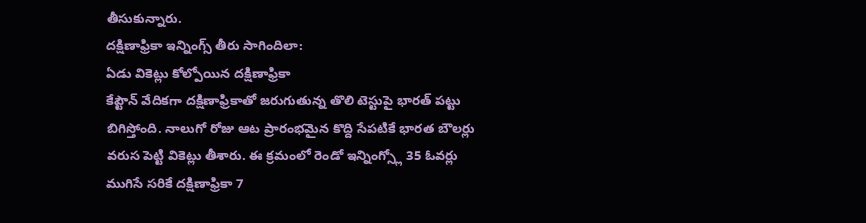తీసుకున్నారు.
దక్షిణాఫ్రికా ఇన్నింగ్స్ తీరు సాగిందిలా:
ఏడు వికెట్లు కోల్పోయిన దక్షిణాఫ్రికా
కేప్టౌన్ వేదికగా దక్షిణాఫ్రికాతో జరుగుతున్న తొలి టెస్టుపై భారత్ పట్టు బిగిస్తోంది. నాలుగో రోజు ఆట ప్రారంభమైన కొద్ది సేపటికే భారత బౌలర్లు వరుస పెట్టి వికెట్లు తీశారు. ఈ క్రమంలో రెండో ఇన్నింగ్స్లో 35 ఓవర్లు ముగిసే సరికే దక్షిణాఫ్రికా 7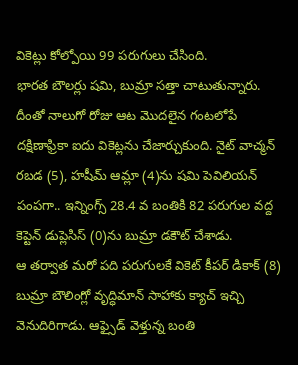వికెట్లు కోల్పోయి 99 పరుగులు చేసింది.
భారత బౌలర్లు షమి, బుమ్రా సత్తా చాటుతున్నారు. దీంతో నాలుగో రోజు ఆట మొదలైన గంటలోపే దక్షిణాఫ్రికా ఐదు వికెట్లను చేజార్చుకుంది. నైట్ వాచ్మన్ రబడ (5), హషీమ్ ఆమ్లా (4)ను షమి పెవిలియన్ పంపగా.. ఇన్నింగ్స్ 28.4 వ బంతికి 82 పరుగుల వద్ద కెప్టెన్ డుప్లెసిస్ (0)ను బుమ్రా డకౌట్ చేశాడు.
ఆ తర్వాత మరో పది పరుగులకే వికెట్ కీపర్ డికాక్ (8) బుమ్రా బౌలింగ్లో వృద్ధిమాన్ సాహాకు క్యాచ్ ఇచ్చి వెనుదిరిగాడు. ఆఫ్సైడ్ వెళ్తున్న బంతి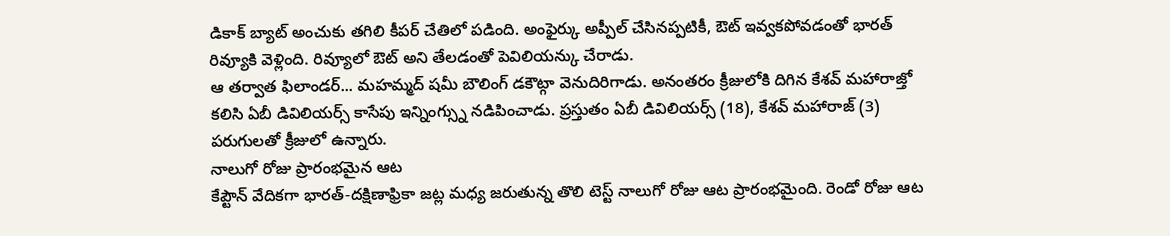డికాక్ బ్యాట్ అంచుకు తగిలి కీపర్ చేతిలో పడింది. అంఫైర్కు అప్పీల్ చేసినప్పటికీ, ఔట్ ఇవ్వకపోవడంతో భారత్ రివ్యూకి వెళ్లింది. రివ్యూలో ఔట్ అని తేలడంతో పెవిలియన్కు చేరాడు.
ఆ తర్వాత ఫిలాండర్... మహమ్మద్ షమీ బౌలింగ్ డకౌట్గా వెనుదిరిగాడు. అనంతరం క్రీజులోకి దిగిన కేశవ్ మహారాజ్తో కలిసి ఏబీ డివిలియర్స్ కాసేపు ఇన్నింగ్స్ను నడిపించాడు. ప్రస్తుతం ఏబీ డివిలియర్స్ (18), కేశవ్ మహారాజ్ (3) పరుగులతో క్రీజులో ఉన్నారు.
నాలుగో రోజు ప్రారంభమైన ఆట
కేప్టౌన్ వేదికగా భారత్-దక్షిణాఫ్రికా జట్ల మధ్య జరుతున్న తొలి టెస్ట్ నాలుగో రోజు ఆట ప్రారంభమైంది. రెండో రోజు ఆట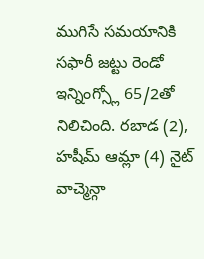ముగిసే సమయానికి సఫారీ జట్టు రెండో ఇన్నింగ్స్లో 65/2తో నిలిచింది. రబాడ (2), హషీమ్ ఆమ్లా (4) నైట్ వాచ్మెన్గా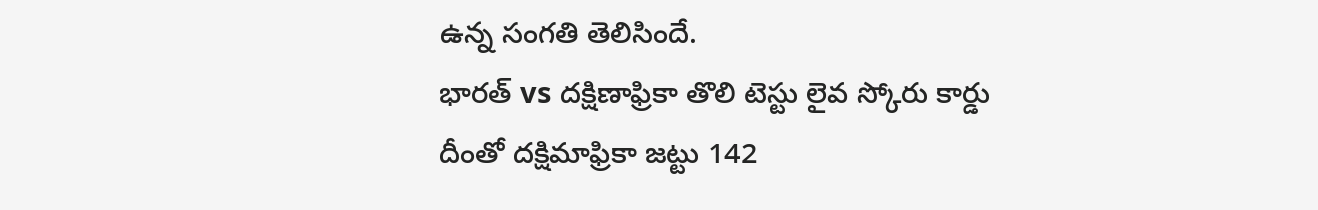ఉన్న సంగతి తెలిసిందే.
భారత్ vs దక్షిణాఫ్రికా తొలి టెస్టు లైవ స్కోరు కార్డు
దీంతో దక్షిమాఫ్రికా జట్టు 142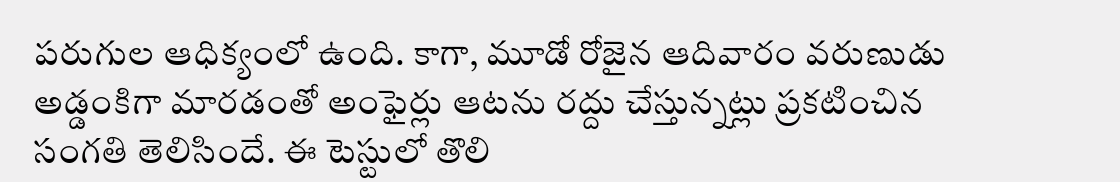పరుగుల ఆధిక్యంలో ఉంది. కాగా, మూడో రోజైన ఆదివారం వరుణుడు అడ్డంకిగా మారడంతో అంఫైర్లు ఆటను రద్దు చేస్తున్నట్లు ప్రకటించిన సంగతి తెలిసిందే. ఈ టెస్టులో తొలి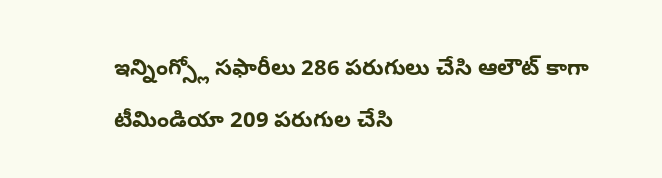ఇన్నింగ్స్లో సఫారీలు 286 పరుగులు చేసి ఆలౌట్ కాగా టీమిండియా 209 పరుగుల చేసి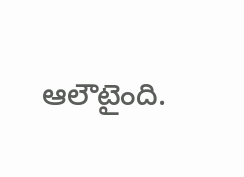ఆలౌటైంది.